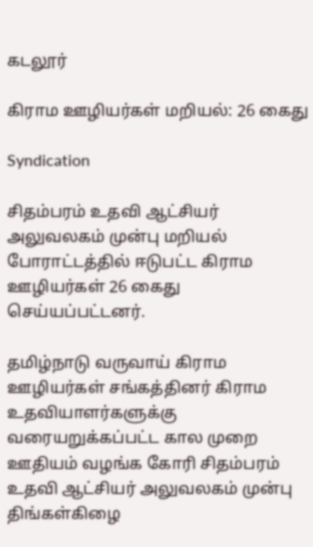கடலூர்

கிராம ஊழியர்கள் மறியல்: 26 கைது

Syndication

சிதம்பரம் உதவி ஆட்சியர் அலுவலகம் முன்பு மறியல் போராட்டத்தில் ஈடுபட்ட கிராம ஊழியர்கள் 26 கைது செய்யப்பட்டனர்.

தமிழ்நாடு வருவாய் கிராம ஊழியர்கள் சங்கத்தினர் கிராம உதவியாளர்களுக்கு வரையறுக்கப்பட்ட கால முறை ஊதியம் வழங்க கோரி சிதம்பரம் உதவி ஆட்சியர் அலுவலகம் முன்பு திங்கள்கிழை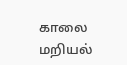காலை மறியல்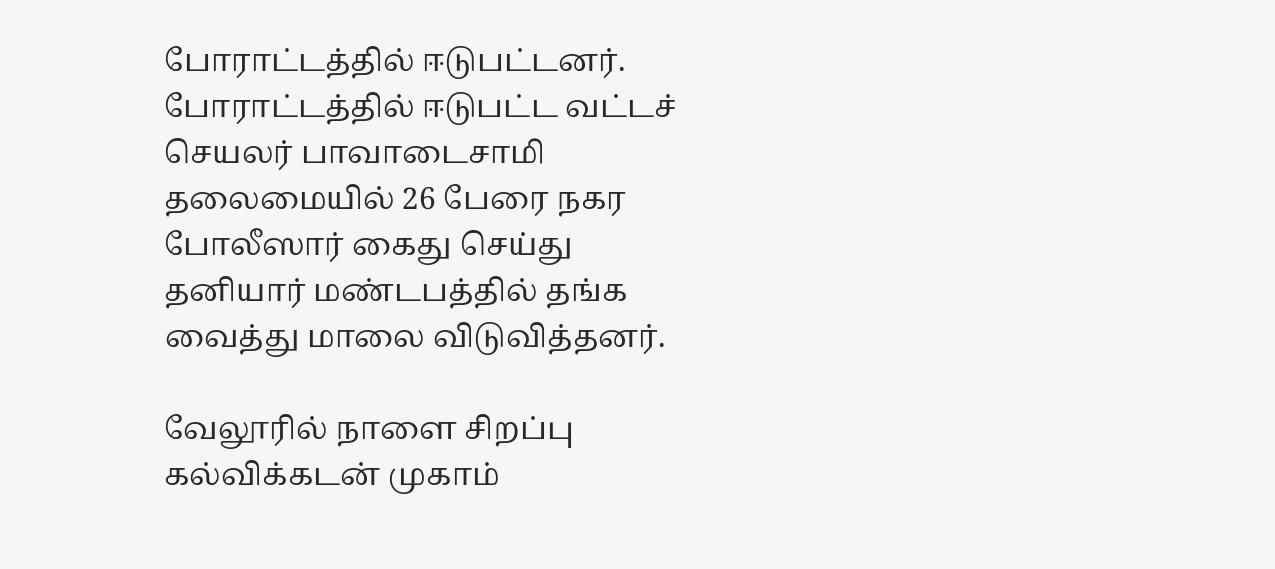போராட்டத்தில் ஈடுபட்டனர். போராட்டத்தில் ஈடுபட்ட வட்டச் செயலர் பாவாடைசாமி தலைமையில் 26 பேரை நகர போலீஸார் கைது செய்து தனியார் மண்டபத்தில் தங்க வைத்து மாலை விடுவித்தனர்.

வேலூரில் நாளை சிறப்பு கல்விக்கடன் முகாம்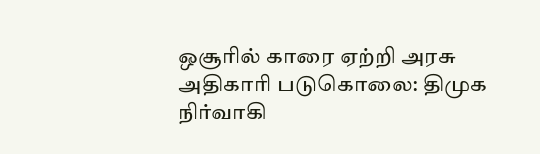ஒசூரில் காரை ஏற்றி அரசு அதிகாரி படுகொலை: திமுக நிர்வாகி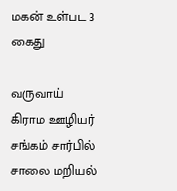மகன் உள்பட 3 கைது

வருவாய் கிராம ஊழியர் சங்கம் சார்பில் சாலை மறியல்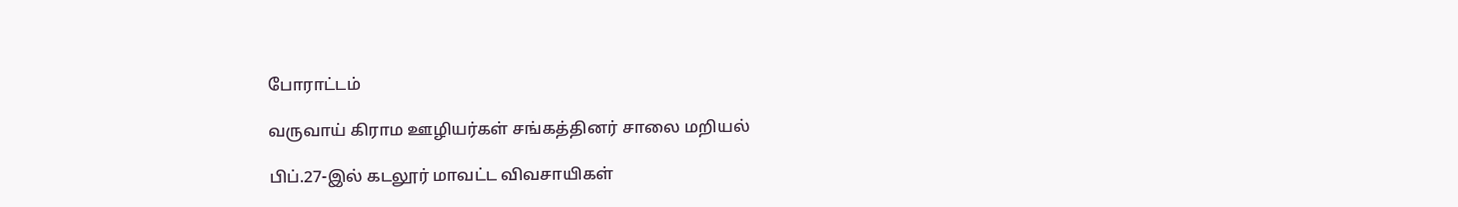போராட்டம்

வருவாய் கிராம ஊழியர்கள் சங்கத்தினர் சாலை மறியல்

பிப்.27-இல் கடலூர் மாவட்ட விவசாயிகள்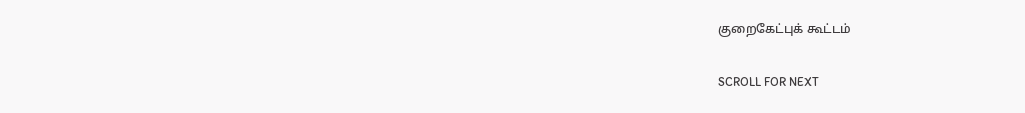குறைகேட்புக் கூட்டம்

SCROLL FOR NEXT